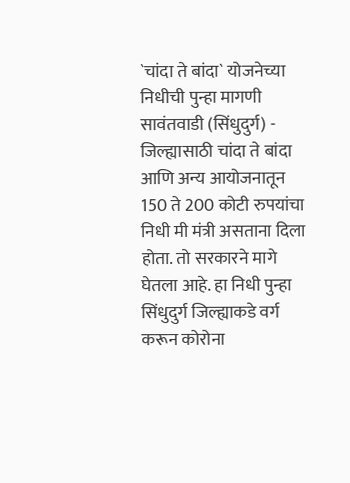`चांदा ते बांदा` योजनेच्या निधीची पुन्हा मागणी सावंतवाडी (सिंधुदुर्ग) - जिल्ह्यासाठी चांदा ते बांदा आणि अन्य आयोजनातून 150 ते 200 कोटी रुपयांचा निधी मी मंत्री असताना दिला होता. तो सरकारने मागे घेतला आहे. हा निधी पुन्हा सिंधुदुर्ग जिल्ह्याकडे वर्ग करून कोरोना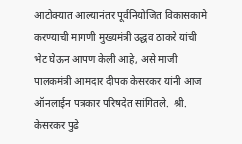आटोक्‍यात आल्यानंतर पूर्वनियोजित विकासकामे करण्याची मागणी मुख्यमंत्री उद्धव ठाकरे यांची भेट घेऊन आपण केली आहे, असे माजी पालकमंत्री आमदार दीपक केसरकर यांनी आज ऑनलाईन पत्रकार परिषदेत सांगितले.  श्री. केसरकर पुढे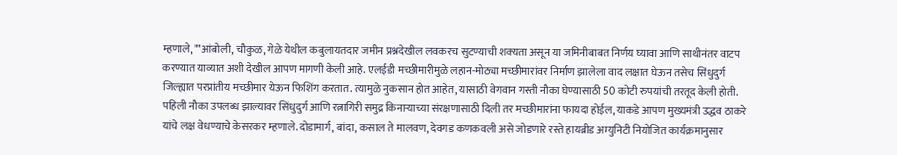म्हणाले, ""आंबोली, चौकुळ, गेळे येथील कबुलायतदार जमीन प्रश्नदेखील लवकरच सुटण्याची शक्‍यता असून या जमिनीबाबत निर्णय घ्यावा आणि साथीनंतर वाटप करण्यात याव्यात अशी देखील आपण मागणी केली आहे. एलईडी मच्छीमारीमुळे लहान-मोठ्या मच्छीमारांवर निर्माण झालेला वाद लक्षात घेऊन तसेच सिंधुदुर्ग जिल्ह्यात परप्रांतीय मच्छीमार येऊन फिशिंग करतात. त्यामुळे नुकसान होत आहेत, यासाठी वेगवान गस्ती नौका घेण्यासाठी 50 कोटी रुपयांची तरतूद केली होती. पहिली नौका उपलब्ध झाल्यावर सिंधुदुर्ग आणि रत्नागिरी समुद्र किनाऱ्याच्या संरक्षणासाठी दिली तर मच्छीमारांना फायदा होईल, याकडे आपण मुख्यमंत्री उद्धव ठाकरे यांचे लक्ष वेधण्याचे केसरकर म्हणाले. दोडामार्ग, बांदा, कसाल ते मालवण, देवगड कणकवली असे जोडणारे रस्ते हायब्रीड अम्युनिटी नियोजित कार्यक्रमानुसार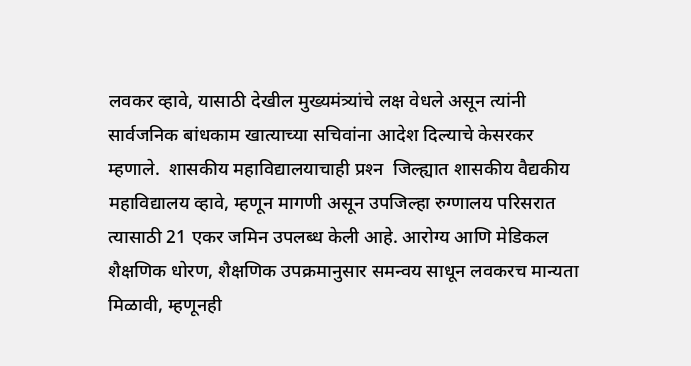लवकर व्हावे, यासाठी देखील मुख्यमंत्र्यांचे लक्ष वेधले असून त्यांनी सार्वजनिक बांधकाम खात्याच्या सचिवांना आदेश दिल्याचे केसरकर म्हणाले.  शासकीय महाविद्यालयाचाही प्रश्‍न  जिल्ह्यात शासकीय वैद्यकीय महाविद्यालय व्हावे, म्हणून मागणी असून उपजिल्हा रुग्णालय परिसरात त्यासाठी 21 एकर जमिन उपलब्ध केली आहे. आरोग्य आणि मेडिकल शैक्षणिक धोरण, शैक्षणिक उपक्रमानुसार समन्वय साधून लवकरच मान्यता मिळावी, म्हणूनही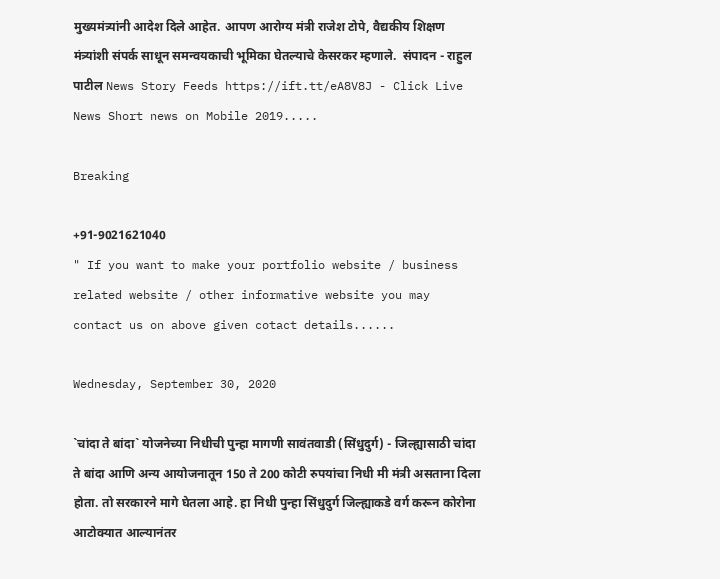मुख्यमंत्र्यांनी आदेश दिले आहेत. आपण आरोग्य मंत्री राजेश टोपे, वैद्यकीय शिक्षण मंत्र्यांशी संपर्क साधून समन्वयकाची भूमिका घेतल्याचे केसरकर म्हणाले.  संपादन - राहुल पाटील News Story Feeds https://ift.tt/eA8V8J - Click Live News Short news on Mobile 2019.....

Breaking

+91-9021621040
" If you want to make your portfolio website / business related website / other informative website you may contact us on above given cotact details......

Wednesday, September 30, 2020

`चांदा ते बांदा` योजनेच्या निधीची पुन्हा मागणी सावंतवाडी (सिंधुदुर्ग) - जिल्ह्यासाठी चांदा ते बांदा आणि अन्य आयोजनातून 150 ते 200 कोटी रुपयांचा निधी मी मंत्री असताना दिला होता. तो सरकारने मागे घेतला आहे. हा निधी पुन्हा सिंधुदुर्ग जिल्ह्याकडे वर्ग करून कोरोना आटोक्‍यात आल्यानंतर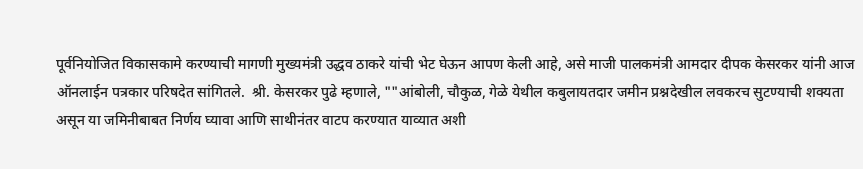पूर्वनियोजित विकासकामे करण्याची मागणी मुख्यमंत्री उद्धव ठाकरे यांची भेट घेऊन आपण केली आहे, असे माजी पालकमंत्री आमदार दीपक केसरकर यांनी आज ऑनलाईन पत्रकार परिषदेत सांगितले.  श्री. केसरकर पुढे म्हणाले, ""आंबोली, चौकुळ, गेळे येथील कबुलायतदार जमीन प्रश्नदेखील लवकरच सुटण्याची शक्‍यता असून या जमिनीबाबत निर्णय घ्यावा आणि साथीनंतर वाटप करण्यात याव्यात अशी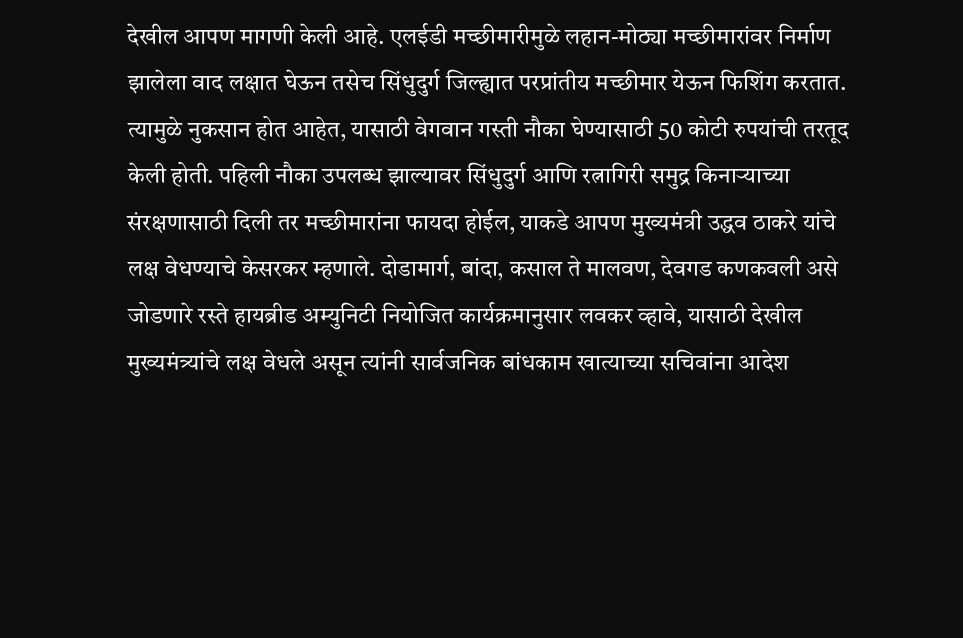देखील आपण मागणी केली आहे. एलईडी मच्छीमारीमुळे लहान-मोठ्या मच्छीमारांवर निर्माण झालेला वाद लक्षात घेऊन तसेच सिंधुदुर्ग जिल्ह्यात परप्रांतीय मच्छीमार येऊन फिशिंग करतात. त्यामुळे नुकसान होत आहेत, यासाठी वेगवान गस्ती नौका घेण्यासाठी 50 कोटी रुपयांची तरतूद केली होती. पहिली नौका उपलब्ध झाल्यावर सिंधुदुर्ग आणि रत्नागिरी समुद्र किनाऱ्याच्या संरक्षणासाठी दिली तर मच्छीमारांना फायदा होईल, याकडे आपण मुख्यमंत्री उद्धव ठाकरे यांचे लक्ष वेधण्याचे केसरकर म्हणाले. दोडामार्ग, बांदा, कसाल ते मालवण, देवगड कणकवली असे जोडणारे रस्ते हायब्रीड अम्युनिटी नियोजित कार्यक्रमानुसार लवकर व्हावे, यासाठी देखील मुख्यमंत्र्यांचे लक्ष वेधले असून त्यांनी सार्वजनिक बांधकाम खात्याच्या सचिवांना आदेश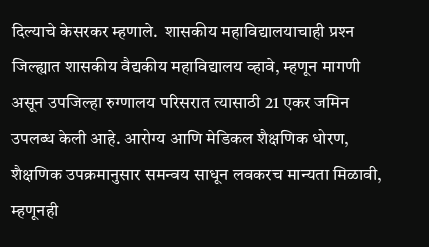दिल्याचे केसरकर म्हणाले.  शासकीय महाविद्यालयाचाही प्रश्‍न  जिल्ह्यात शासकीय वैद्यकीय महाविद्यालय व्हावे, म्हणून मागणी असून उपजिल्हा रुग्णालय परिसरात त्यासाठी 21 एकर जमिन उपलब्ध केली आहे. आरोग्य आणि मेडिकल शैक्षणिक धोरण, शैक्षणिक उपक्रमानुसार समन्वय साधून लवकरच मान्यता मिळावी, म्हणूनही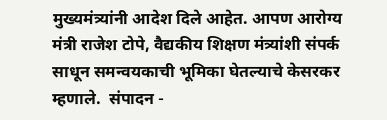मुख्यमंत्र्यांनी आदेश दिले आहेत. आपण आरोग्य मंत्री राजेश टोपे, वैद्यकीय शिक्षण मंत्र्यांशी संपर्क साधून समन्वयकाची भूमिका घेतल्याचे केसरकर म्हणाले.  संपादन -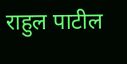राहुल पाटील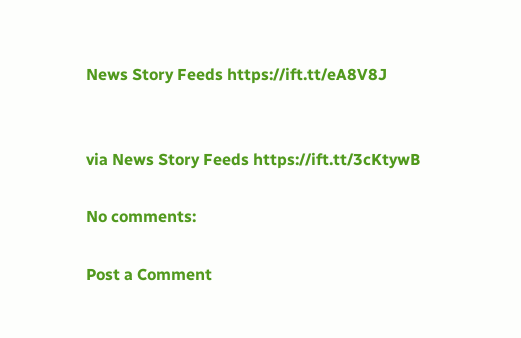News Story Feeds https://ift.tt/eA8V8J


via News Story Feeds https://ift.tt/3cKtywB

No comments:

Post a Comment